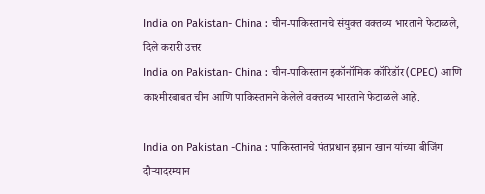India on Pakistan- China : चीन-पाकिस्तानचे संयुक्त वक्तव्य भारताने फेटाळले, दिले करारी उत्तर
India on Pakistan- China : चीन-पाकिस्तान इकॉनॉमिक कॉरिडॉर (CPEC) आणि काश्मीरबाबत चीन आणि पाकिस्तानने केलेले वक्तव्य भारताने फेटाळले आहे.

India on Pakistan -China : पाकिस्तानचे पंतप्रधान इम्रान खान यांच्या बीजिंग दौऱ्यादरम्यान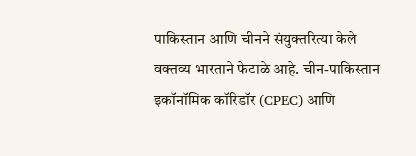पाकिस्तान आणि चीनने संयुक्तरित्या केले वक्तव्य भारताने फेटाळे आहे. चीन-पाकिस्तान इकॉनॉमिक कॉरिडॉर (CPEC) आणि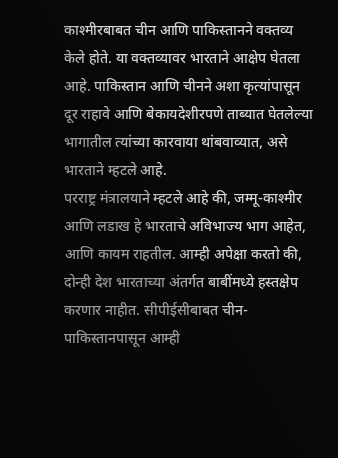काश्मीरबाबत चीन आणि पाकिस्तानने वक्तव्य केले होते. या वक्तव्यावर भारताने आक्षेप घेतला आहे. पाकिस्तान आणि चीनने अशा कृत्यांपासून दूर राहावे आणि बेकायदेशीरपणे ताब्यात घेतलेल्या भागातील त्यांच्या कारवाया थांबवाव्यात, असे भारताने म्हटले आहे.
परराष्ट्र मंत्रालयाने म्हटले आहे की, जम्मू-काश्मीर आणि लडाख हे भारताचे अविभाज्य भाग आहेत, आणि कायम राहतील. आम्ही अपेक्षा करतो की, दोन्ही देश भारताच्या अंतर्गत बाबींमध्ये हस्तक्षेप करणार नाहीत. सीपीईसीबाबत चीन-पाकिस्तानपासून आम्ही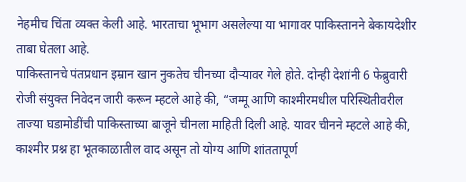नेहमीच चिंता व्यक्त केली आहे. भारताचा भूभाग असलेल्या या भागावर पाकिस्तानने बेकायदेशीर ताबा घेतला आहे.
पाकिस्तानचे पंतप्रधान इम्रान खान नुकतेच चीनच्या दौऱ्यावर गेले होते. दोन्ही देशांनी 6 फेब्रुवारी रोजी संयुक्त निवेदन जारी करून म्हटले आहे की, “जम्मू आणि काश्मीरमधील परिस्थितीवरील ताज्या घडामोडींची पाकिस्ताच्या बाजूने चीनला माहिती दिली आहे. यावर चीनने म्हटले आहे की, काश्मीर प्रश्न हा भूतकाळातील वाद असून तो योग्य आणि शांततापूर्ण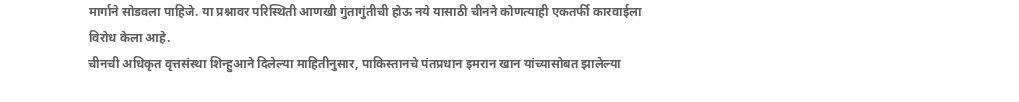मार्गाने सोडवला पाहिजे. या प्रश्नावर परिस्थिती आणखी गुंतागुंतीची होऊ नये यासाठी चीनने कोणत्याही एकतर्फी कारवाईला विरोध केला आहे.
चीनची अधिकृत वृत्तसंस्था शिन्हुआने दिलेल्या माहितीनुसार, पाकिस्तानचे पंतप्रधान इमरान खान यांच्यासोबत झालेल्या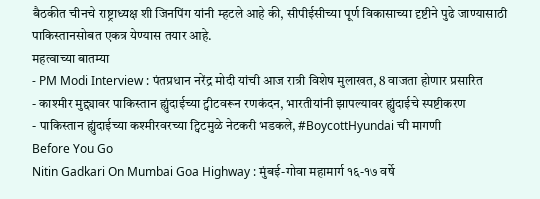बैठकीत चीनचे राष्ट्राध्यक्ष शी जिनपिंग यांनी म्हटले आहे की, सीपीईसीच्या पूर्ण विकासाच्या दृष्टीने पुढे जाण्यासाठी पाकिस्तानसोबत एकत्र येण्यास तयार आहे.
महत्वाच्या बातम्या
- PM Modi Interview : पंतप्रधान नरेंद्र मोदी यांची आज रात्री विशेष मुलाखत, 8 वाजता होणार प्रसारित
- काश्मीर मुद्द्यावर पाकिस्तान ह्युंदाईच्या ट्वीटवरून रणकंदन, भारतीयांनी झापल्यावर ह्युंदाईचे स्पष्टीकरण
- पाकिस्तान ह्युंदाईच्या कश्मीरवरच्या ट्विटमुळे नेटकरी भडकले, #BoycottHyundai ची मागणी
Before You Go
Nitin Gadkari On Mumbai Goa Highway : मुंबई-गोवा महामार्ग १६-१७ वर्षे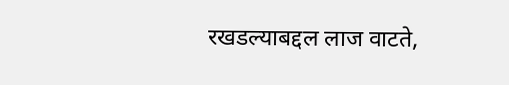रखडल्याबद्दल लाज वाटते,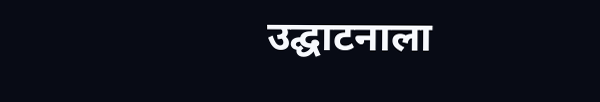उद्घाटनाला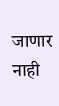जाणार नाही